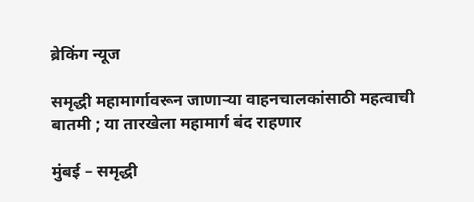ब्रेकिंग न्यूज

समृद्धी महामार्गावरून जाणाऱ्या वाहनचालकांसाठी महत्वाची बातमी ; या तारखेला महामार्ग बंद राहणार

मुंबई – समृद्धी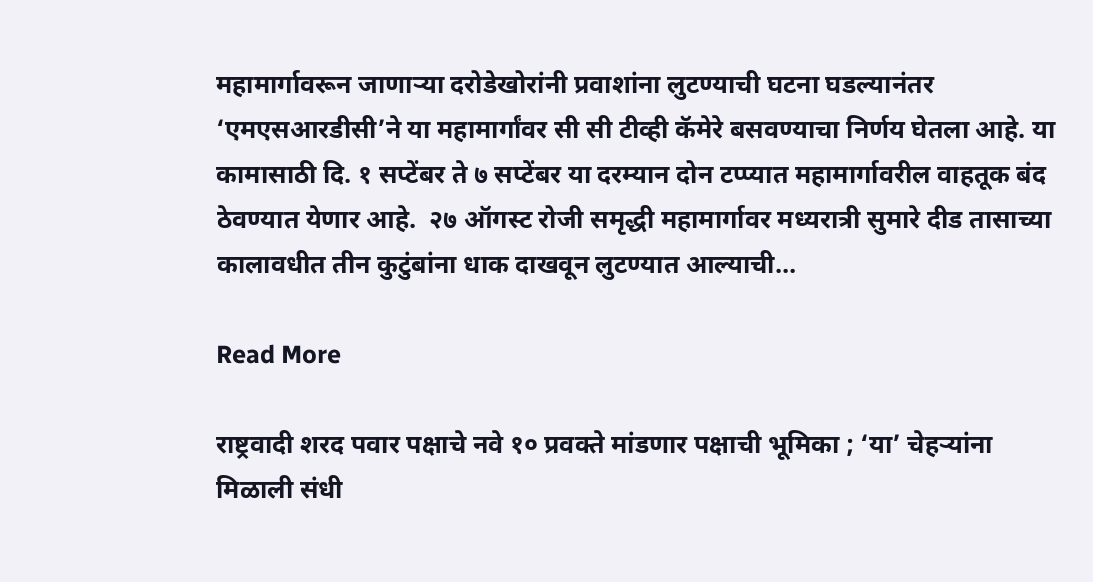महामार्गावरून जाणाऱ्या दरोडेखोरांनी प्रवाशांना लुटण्याची घटना घडल्यानंतर ‘एमएसआरडीसी’ने या महामार्गांवर सी सी टीव्ही कॅमेरे बसवण्याचा निर्णय घेतला आहे. या कामासाठी दि. १ सप्टेंबर ते ७ सप्टेंबर या दरम्यान दोन टप्प्यात महामार्गावरील वाहतूक बंद ठेवण्यात येणार आहे.  २७ ऑगस्ट रोजी समृद्धी महामार्गावर मध्यरात्री सुमारे दीड तासाच्या कालावधीत तीन कुटुंबांना धाक दाखवून लुटण्यात आल्याची…

Read More

राष्ट्रवादी शरद पवार पक्षाचे नवे १० प्रवक्ते मांडणार पक्षाची भूमिका ; ‘या’ चेहऱ्यांना मिळाली संधी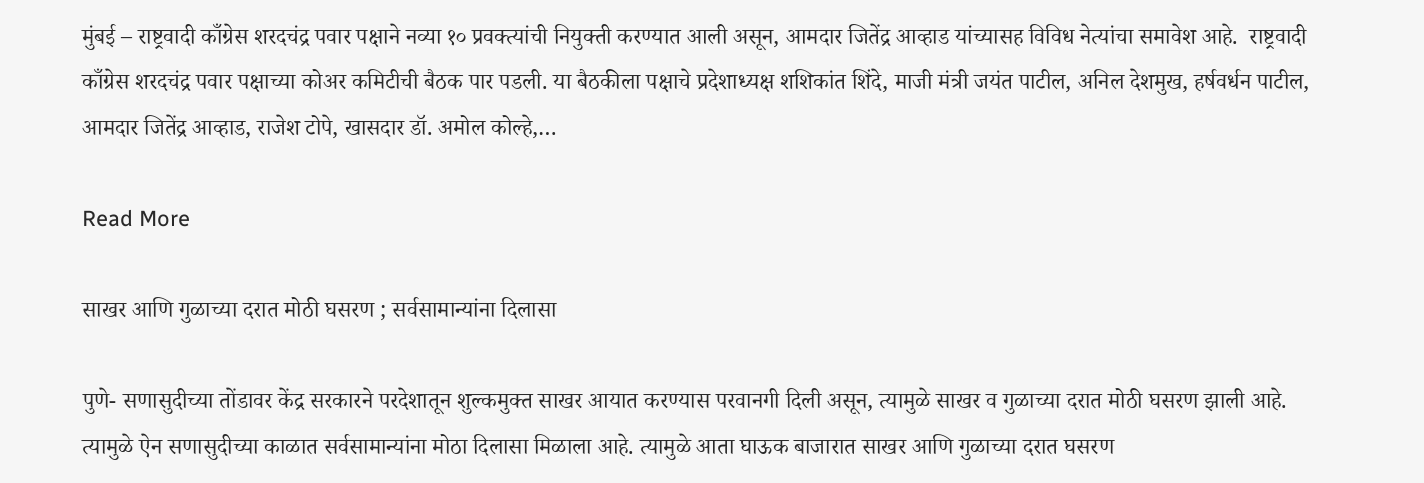मुंबई – राष्ट्रवादी काँग्रेस शरदचंद्र पवार पक्षाने नव्या १० प्रवक्त्यांची नियुक्ती करण्यात आली असून, आमदार जितेंद्र आव्हाड यांच्यासह विविध नेत्यांचा समावेश आहे.  राष्ट्रवादी काँग्रेस शरदचंद्र पवार पक्षाच्या कोअर कमिटीची बैठक पार पडली. या बैठकीला पक्षाचे प्रदेशाध्यक्ष शशिकांत शिंदे, माजी मंत्री जयंत पाटील, अनिल देशमुख, हर्षवर्धन पाटील, आमदार जितेंद्र आव्हाड, राजेश टोपे, खासदार डॉ. अमोल कोल्हे,…

Read More

साखर आणि गुळाच्या दरात मोठी घसरण ; सर्वसामान्यांना दिलासा

पुणे- सणासुदीच्या तोंडावर केंद्र सरकारने परदेशातून शुल्कमुक्त साखर आयात करण्यास परवानगी दिली असून, त्यामुळे साखर व गुळाच्या दरात मोठी घसरण झाली आहे. त्यामुळे ऐन सणासुदीच्या काळात सर्वसामान्यांना मोठा दिलासा मिळाला आहे. त्यामुळे आता घाऊक बाजारात साखर आणि गुळाच्या दरात घसरण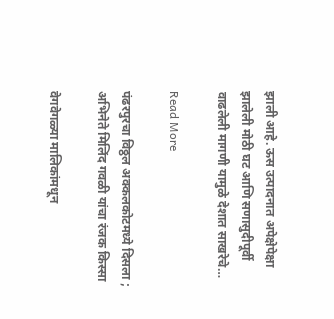झाली आहे. ऊस उत्पादनात अपेक्षेपेक्षा झालेली मोठी घट आणि सणासुदीपूर्वी वाढलेली मागणी यामुळे देशात साखरेचे…

Read More

पंढरपुरचा विठ्ठल अक्कलकोटमध्ये दिसला ; अभिनेते मिलिंद गवळी यांचा रंजक किस्सा

वेगवेगळ्या मालिकांमधून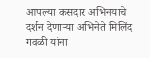आपल्या कसदार अभिनयाचे दर्शन देणाऱ्या अभिनेते मिलिंद गवळी यांना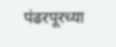पंढरपूरच्या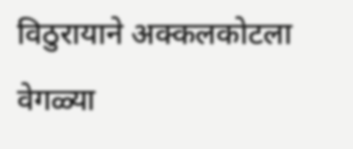विठुरायाने अक्कलकोटला वेगळ्या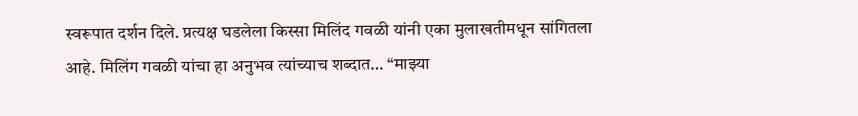स्वरूपात दर्शन दिले. प्रत्यक्ष घडलेला किस्सा मिलिंद गवळी यांनी एका मुलाखतीमधून सांगितला आहे. मिलिंग गवळी यांचा हा अनुभव त्यांच्याच शब्दात… “माझ्या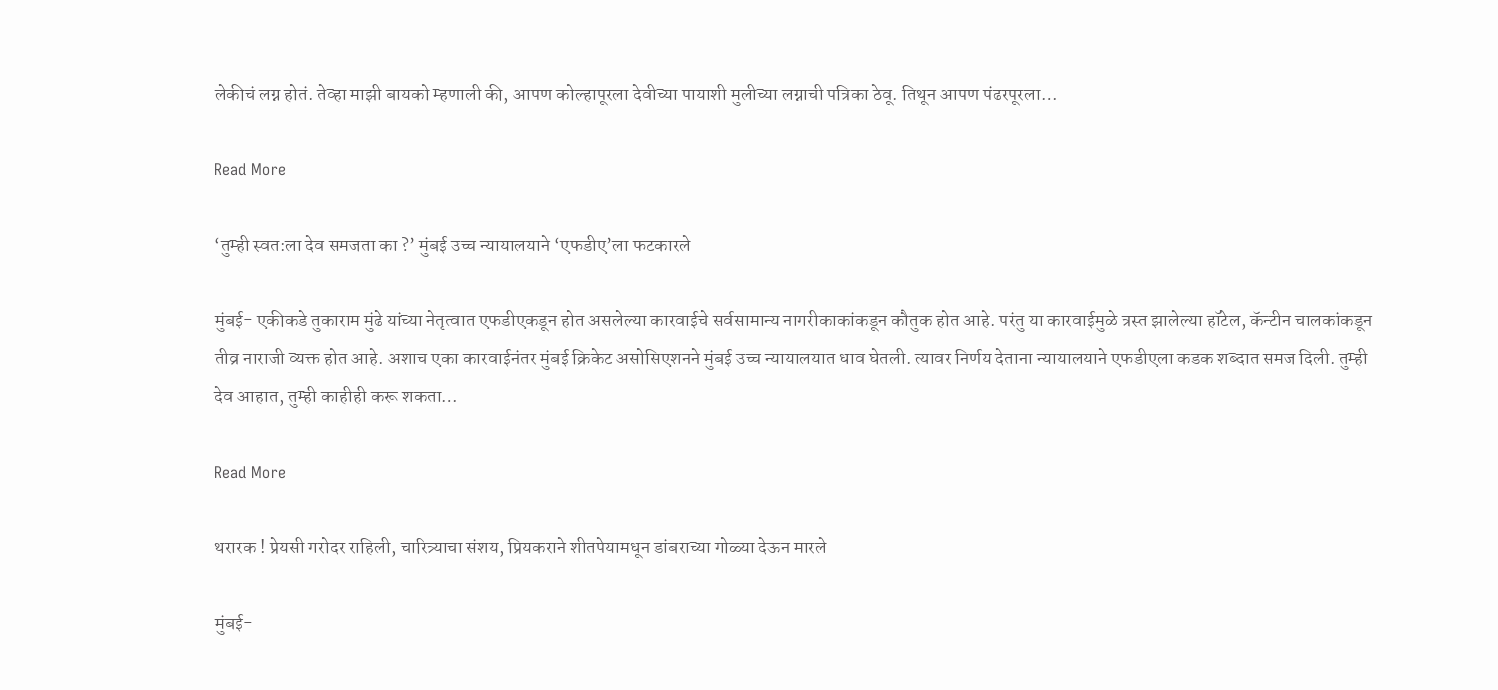लेकीचं लग्न होतं. तेव्हा माझी बायको म्हणाली की, आपण कोल्हापूरला देवीच्या पायाशी मुलीच्या लग्नाची पत्रिका ठेवू. तिथून आपण पंढरपूरला…

Read More

‘तुम्ही स्वत:ला देव समजता का ?’ मुंबई उच्च न्यायालयाने ‘एफडीए’ला फटकारले

मुंबई- एकीकडे तुकाराम मुंढे यांच्या नेतृत्वात एफडीएकडून होत असलेल्या कारवाईचे सर्वसामान्य नागरीकाकांकडून कौतुक होत आहे. परंतु या कारवाईमुळे त्रस्त झालेल्या हॉटेल, कॅन्टीन चालकांकडून तीव्र नाराजी व्यक्त होत आहे. अशाच एका कारवाईनंतर मुंबई क्रिकेट असोसिएशनने मुंबई उच्च न्यायालयात धाव घेतली. त्यावर निर्णय देताना न्यायालयाने एफडीएला कडक शब्दात समज दिली. तुम्ही देव आहात, तुम्ही काहीही करू शकता…

Read More

थरारक ! प्रेयसी गरोदर राहिली, चारित्र्याचा संशय, प्रियकराने शीतपेयामधून डांबराच्या गोळ्या देऊन मारले

मुंबई-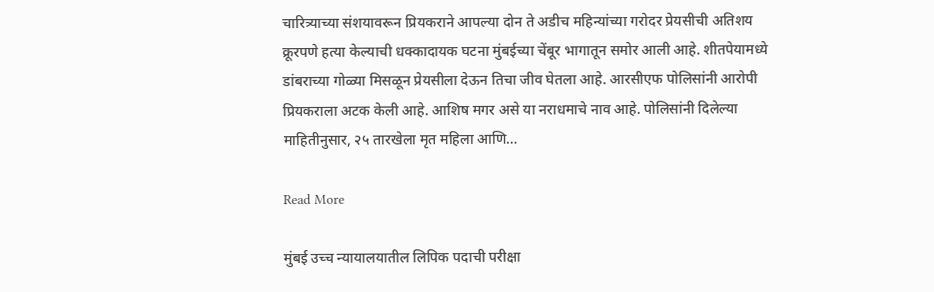चारित्र्याच्या संशयावरून प्रियकराने आपल्या दोन ते अडीच महिन्यांच्या गरोदर प्रेयसीची अतिशय क्रूरपणे हत्या केल्याची धक्कादायक घटना मुंबईच्या चेंबूर भागातून समोर आली आहे. शीतपेयामध्ये डांबराच्या गोळ्या मिसळून प्रेयसीला देऊन तिचा जीव घेतला आहे. आरसीएफ पोलिसांनी आरोपी प्रियकराला अटक केली आहे. आशिष मगर असे या नराधमाचे नाव आहे. पोलिसांनी दिलेल्या माहितीनुसार, २५ तारखेला मृत महिला आणि…

Read More

मुंबई उच्च न्यायालयातील लिपिक पदाची परीक्षा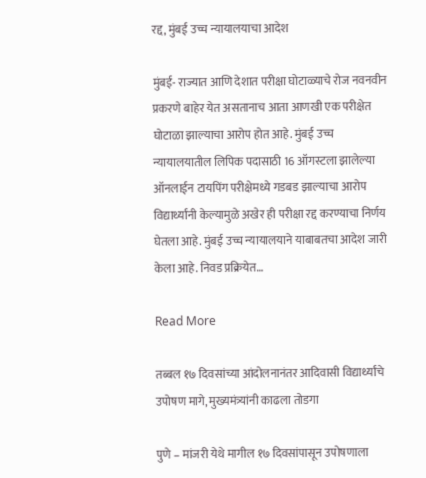रद्द, मुंबई उच्च न्यायालयाचा आदेश

मुंबई- राज्यात आणि देशात परीक्षा घोटाळ्याचे रोज नवनवीन प्रकरणे बाहेर येत असतानाच आता आणखी एक परीक्षेत घोटाळा झाल्याचा आरोप होत आहे. मुंबई उच्च न्यायालयातील लिपिक पदासाठी 16 ऑगस्टला झालेल्या ऑनलाईन टायपिंग परीक्षेमध्ये गडबड झाल्याचा आरोप विद्यार्थ्यांनी केल्यामुळे अखेर ही परीक्षा रद्द करण्याचा निर्णय घेतला आहे. मुंबई उच्च न्यायालयाने याबाबतचा आदेश जारी केला आहे. निवड प्रक्रियेत…

Read More

तब्बल १७ दिवसांच्या आंदोलनानंतर आदिवासी विद्यार्थ्यांचे उपोषण मागे, मुख्यमंत्र्यांनी काढला तोडगा

पुणे – मांजरी येथे मागील १७ दिवसांपासून उपोषणाला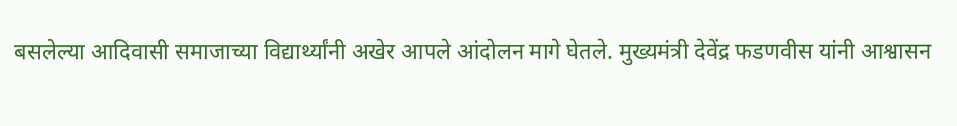बसलेल्या आदिवासी समाजाच्या विद्यार्थ्यांनी अखेर आपले आंदोलन मागे घेतले. मुख्यमंत्री देवेंद्र फडणवीस यांनी आश्वासन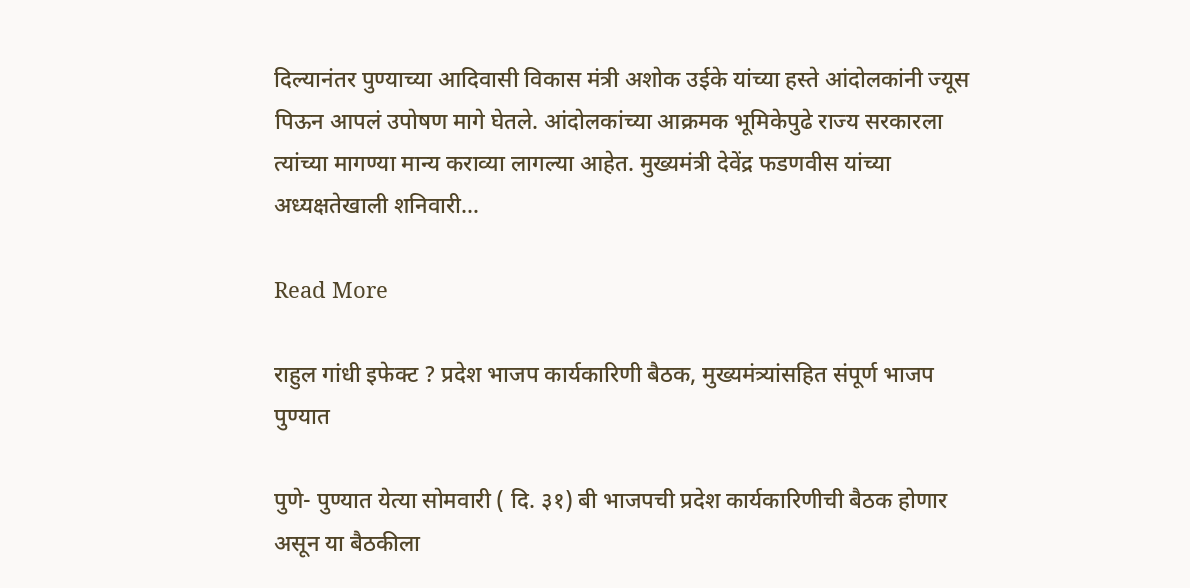दिल्यानंतर पुण्याच्या आदिवासी विकास मंत्री अशोक उईके यांच्या हस्ते आंदोलकांनी ज्यूस पिऊन आपलं उपोषण मागे घेतले. आंदोलकांच्या आक्रमक भूमिकेपुढे राज्य सरकारला त्यांच्या मागण्या मान्य कराव्या लागल्या आहेत. मुख्यमंत्री देवेंद्र फडणवीस यांच्या अध्यक्षतेखाली शनिवारी…

Read More

राहुल गांधी इफेक्ट ? प्रदेश भाजप कार्यकारिणी बैठक, मुख्यमंत्र्यांसहित संपूर्ण भाजप पुण्यात

पुणे- पुण्यात येत्या सोमवारी ( दि. ३१) बी भाजपची प्रदेश कार्यकारिणीची बैठक होणार असून या बैठकीला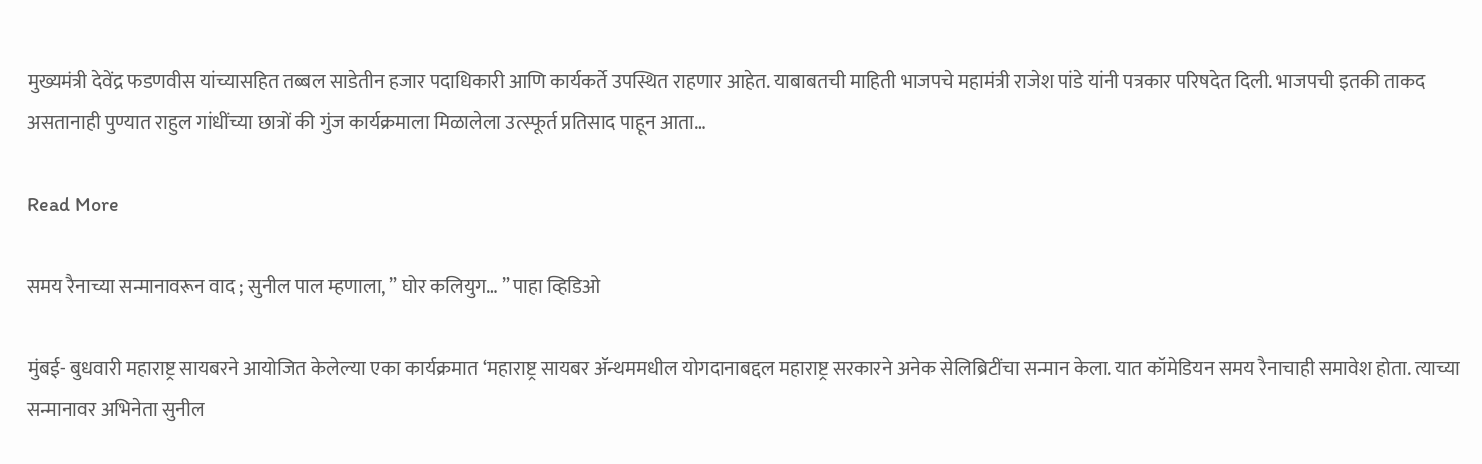मुख्यमंत्री देवेंद्र फडणवीस यांच्यासहित तब्बल साडेतीन हजार पदाधिकारी आणि कार्यकर्ते उपस्थित राहणार आहेत. याबाबतची माहिती भाजपचे महामंत्री राजेश पांडे यांनी पत्रकार परिषदेत दिली. भाजपची इतकी ताकद असतानाही पुण्यात राहुल गांधींच्या छात्रों की गुंज कार्यक्रमाला मिळालेला उत्स्फूर्त प्रतिसाद पाहून आता…

Read More

समय रैनाच्या सन्मानावरून वाद ; सुनील पाल म्हणाला, ” घोर कलियुग… ” पाहा व्हिडिओ

मुंबई- बुधवारी महाराष्ट्र सायबरने आयोजित केलेल्या एका कार्यक्रमात ‘महाराष्ट्र सायबर ॲन्थममधील योगदानाबद्दल महाराष्ट्र सरकारने अनेक सेलिब्रिटींचा सन्मान केला. यात कॉमेडियन समय रैनाचाही समावेश होता. त्याच्या सन्मानावर अभिनेता सुनील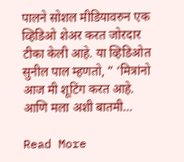पालने सोशल मीडियावरुन एक व्हिडिओ शेअर करत जोरदार टीका केली आहे. या व्हिडिओत सुनील पाल म्हणतो, ” ‘मित्रांनो आज मी शूटिंग करत आहे. आणि मला अशी बातमी…

Read More